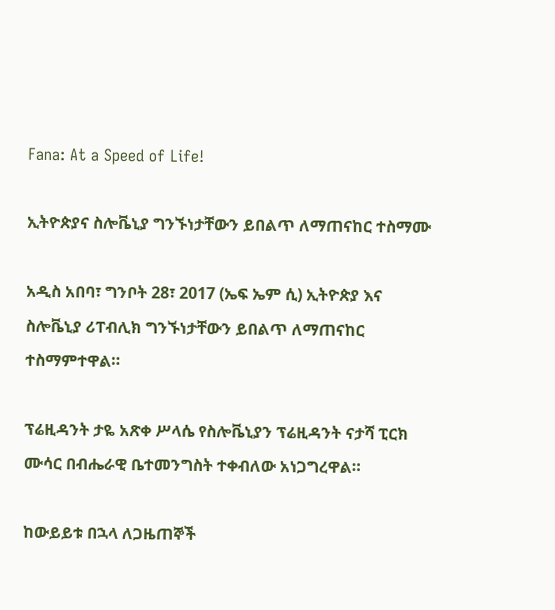Fana: At a Speed of Life!

ኢትዮጵያና ስሎቬኒያ ግንኙነታቸውን ይበልጥ ለማጠናከር ተስማሙ

አዲስ አበባ፣ ግንቦት 28፣ 2017 (ኤፍ ኤም ሲ) ኢትዮጵያ እና ስሎቬኒያ ሪፐብሊክ ግንኙነታቸውን ይበልጥ ለማጠናከር ተስማምተዋል።

ፕሬዚዳንት ታዬ አጽቀ ሥላሴ የስሎቬኒያን ፕሬዚዳንት ናታሻ ፒርክ ሙሳር በብሔራዊ ቤተመንግስት ተቀብለው አነጋግረዋል።

ከውይይቱ በኋላ ለጋዜጠኞች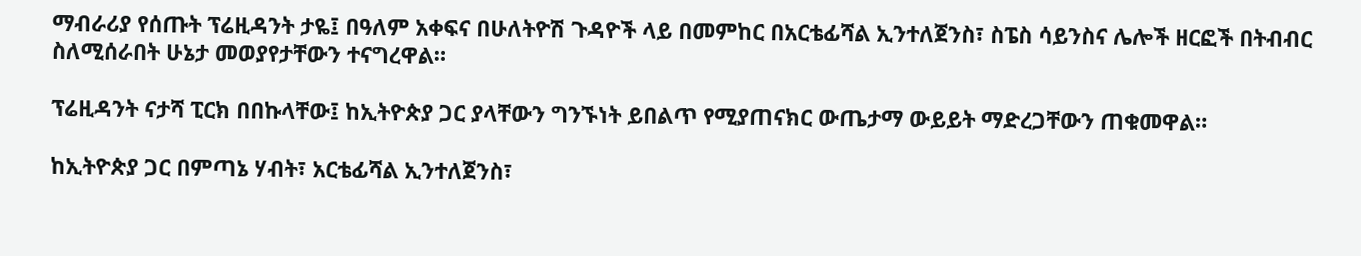ማብራሪያ የሰጡት ፕሬዚዳንት ታዬ፤ በዓለም አቀፍና በሁለትዮሽ ጉዳዮች ላይ በመምከር በአርቴፊሻል ኢንተለጀንስ፣ ስፔስ ሳይንስና ሌሎች ዘርፎች በትብብር ስለሚሰራበት ሁኔታ መወያየታቸውን ተናግረዋል።

ፕሬዚዳንት ናታሻ ፒርክ በበኩላቸው፤ ከኢትዮጵያ ጋር ያላቸውን ግንኙነት ይበልጥ የሚያጠናክር ውጤታማ ውይይት ማድረጋቸውን ጠቁመዋል።

ከኢትዮጵያ ጋር በምጣኔ ሃብት፣ አርቴፊሻል ኢንተለጀንስ፣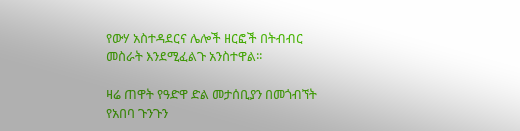የውሃ አስተዳደርና ሌሎች ዘርፎች በትብብር መስራት እንደሚፈልጉ አንስተዋል፡፡

ዛሬ ጠዋት የዓድዋ ድል መታሰቢያን በመጎብኘት የአበባ ጉንጉን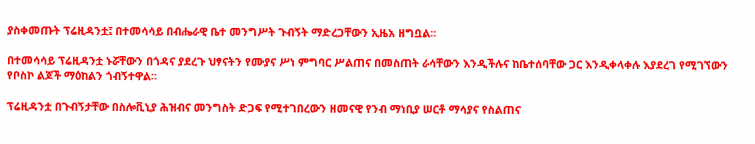ያስቀመጡት ፕሬዚዳንቷ፤ በተመሳሳይ በብሔራዊ ቤተ መንግሥት ጉብኝት ማድረጋቸውን ኢዜአ ዘግቧል፡፡

በተመሳሳይ ፕሬዚዳንቷ ኑሯቸውን በጎዳና ያደረጉ ህፃናትን የሙያና ሥነ ምግባር ሥልጠና በመስጠት ራሳቸውን እንዲችሉና ከቤተሰባቸው ጋር እንዲቀላቀሉ እያደረገ የሚገኘውን የቦስኮ ልጆች ማዕከልን ጎብኝተዋል፡፡

ፕሬዚዳንቷ በጉብኝታቸው በስሎቪኒያ ሕዝብና መንግስት ድጋፍ የሚተገበረውን ዘመናዊ የንብ ማነቢያ ሠርቶ ማሳያና የስልጠና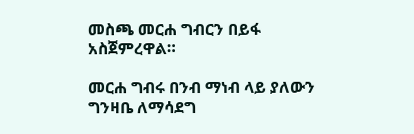መስጫ መርሐ ግብርን በይፋ አስጀምረዋል።

መርሐ ግብሩ በንብ ማነብ ላይ ያለውን ግንዛቤ ለማሳደግ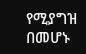የሚያግዝ በመሆኑ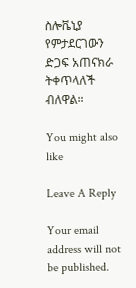ስሎቬኒያ የምታደርገውን ድጋፍ አጠናክራ ትቀጥላለች ብለዋል።

You might also like

Leave A Reply

Your email address will not be published.